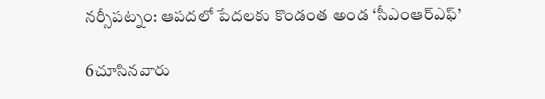నర్సీపట్నం: ఆపదలో పేదలకు కొండంత అండ ‘సీఎంఆర్‌ఎఫ్’

6చూసినవారు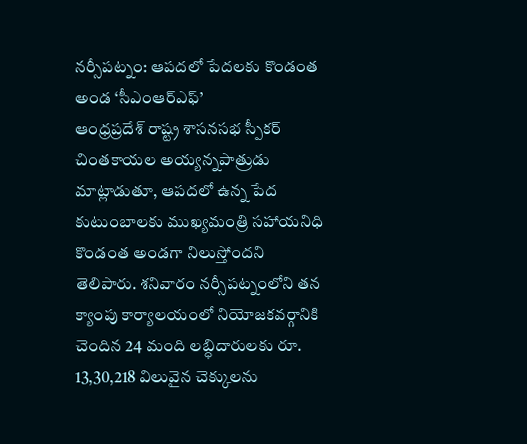నర్సీపట్నం: ఆపదలో పేదలకు కొండంత అండ ‘సీఎంఆర్‌ఎఫ్’
ఆంధ్రప్రదేశ్ రాష్ట్ర శాసనసభ స్పీకర్ చింతకాయల అయ్యన్నపాత్రుడు మాట్లాడుతూ, ఆపదలో ఉన్న పేద కుటుంబాలకు ముఖ్యమంత్రి సహాయనిధి కొండంత అండగా నిలుస్తోందని తెలిపారు. శనివారం నర్సీపట్నంలోని తన క్యాంపు కార్యాలయంలో నియోజకవర్గానికి చెందిన 24 మంది లబ్ధిదారులకు రూ. 13,30,218 విలువైన చెక్కులను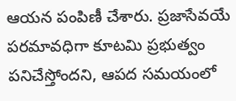ఆయన పంపిణీ చేశారు. ప్రజాసేవయే పరమావధిగా కూటమి ప్రభుత్వం పనిచేస్తోందని, ఆపద సమయంలో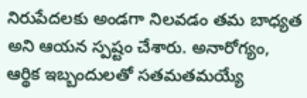నిరుపేదలకు అండగా నిలవడం తమ బాధ్యత అని ఆయన స్పష్టం చేశారు. అనారోగ్యం, ఆర్థిక ఇబ్బందులతో సతమతమయ్యే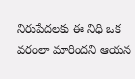నిరుపేదలకు ఈ నిధి ఒక వరంలా మారిందని ఆయన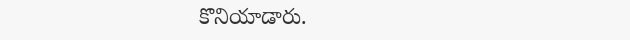కొనియాడారు.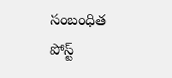సంబంధిత పోస్ట్